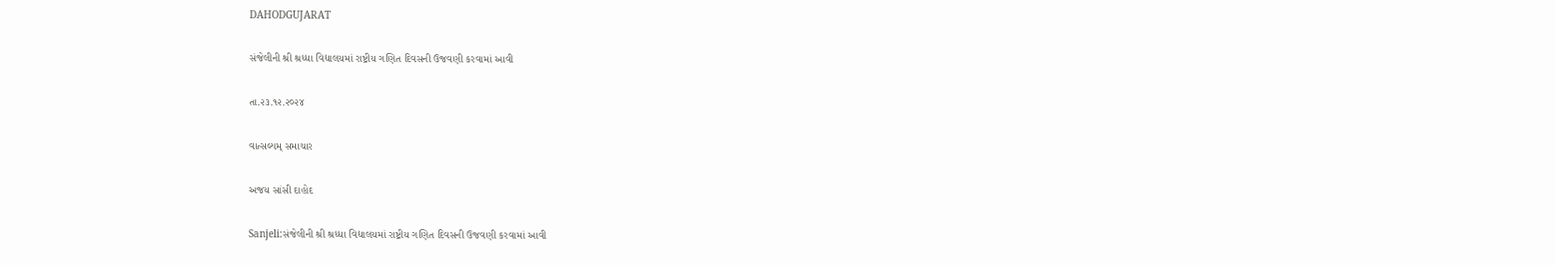DAHODGUJARAT

સંજેલીની શ્રી શ્રધ્ધા વિદ્યાલયમાં રાષ્ટ્રીય ગણિત દિવસની ઉજવણી કરવામાં આવી

તા.૨૩.૧૨.૨૦૨૪

વાત્સલ્યમ્ સમાચાર

અજય સાંસી દાહોદ

Sanjeli:સંજેલીની શ્રી શ્રધ્ધા વિદ્યાલયમાં રાષ્ટ્રીય ગણિત દિવસની ઉજવણી કરવામાં આવી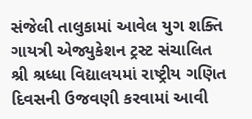સંજેલી તાલુકામાં આવેલ યુગ શક્તિ ગાયત્રી એજ્યુકેશન ટ્રસ્ટ સંચાલિત શ્રી શ્રધ્ધા વિદ્યાલયમાં રાષ્ટ્રીય ગણિત દિવસની ઉજવણી કરવામાં આવી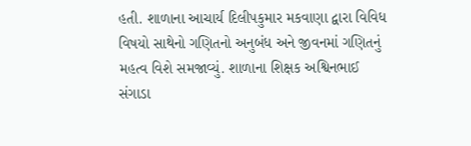હતી. શાળાના આચાર્ય દિલીપકુમાર મકવાણા દ્વારા વિવિધ વિષયો સાથેનો ગણિતનો અનુબંધ અને જીવનમાં ગણિતનું મહત્વ વિશે સમજાવ્યું. શાળાના શિક્ષક અશ્વિનભાઈ સંગાડા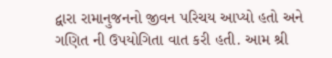દ્વારા રામાનુજનનો જીવન પરિચય આપ્યો હતો અને ગણિત ની ઉપયોગિતા વાત કરી હતી. આમ શ્રી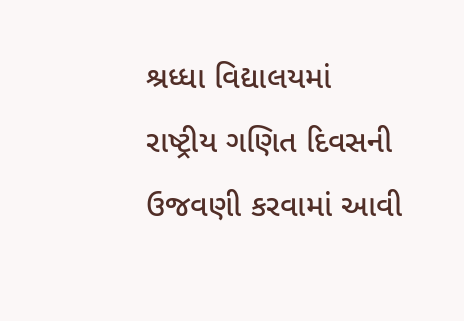શ્રધ્ધા વિદ્યાલયમાં રાષ્ટ્રીય ગણિત દિવસની ઉજવણી કરવામાં આવી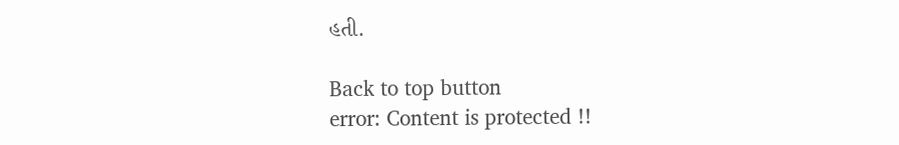હતી.

Back to top button
error: Content is protected !!